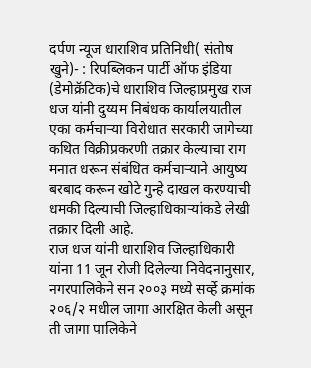दर्पण न्यूज धाराशिव प्रतिनिधी( संतोष खुने)- : रिपब्लिकन पार्टी ऑफ इंडिया (डेमोक्रॅटिक)चे धाराशिव जिल्हाप्रमुख राज धज यांनी दुय्यम निबंधक कार्यालयातील एका कर्मचाऱ्या विरोधात सरकारी जागेच्या कथित विक्रीप्रकरणी तक्रार केल्याचा राग मनात धरून संबंधित कर्मचाऱ्याने आयुष्य बरबाद करून खोटे गुन्हे दाखल करण्याची धमकी दिल्याची जिल्हाधिकाऱ्यांकडे लेखी तक्रार दिली आहे.
राज धज यांनी धाराशिव जिल्हाधिकारी यांना 11 जून रोजी दिलेल्या निवेदनानुसार, नगरपालिकेने सन २००३ मध्ये सर्व्हे क्रमांक २०६/२ मधील जागा आरक्षित केली असून ती जागा पालिकेने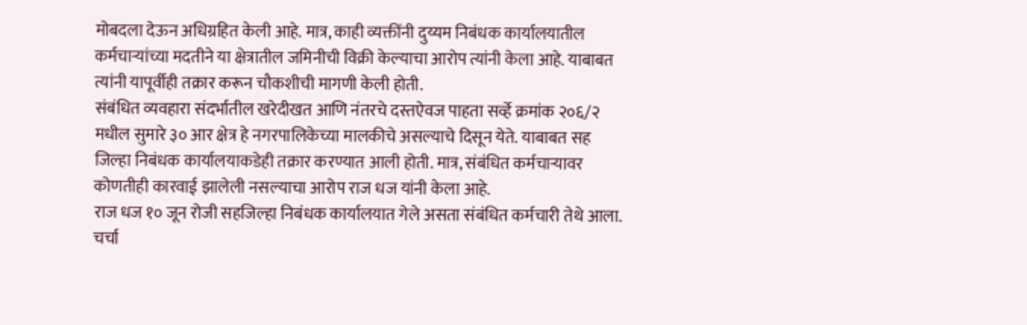मोबदला देऊन अधिग्रहित केली आहे. मात्र, काही व्यक्तींनी दुय्यम निबंधक कार्यालयातील कर्मचाऱ्यांच्या मदतीने या क्षेत्रातील जमिनीची विक्री केल्याचा आरोप त्यांनी केला आहे. याबाबत त्यांनी यापूर्वीही तक्रार करून चौकशीची मागणी केली होती.
संबंधित व्यवहारा संदर्भातील खरेदीखत आणि नंतरचे दस्तऐवज पाहता सर्व्हे क्रमांक २०६/२ मधील सुमारे ३० आर क्षेत्र हे नगरपालिकेच्या मालकीचे असल्याचे दिसून येते. याबाबत सह जिल्हा निबंधक कार्यालयाकडेही तक्रार करण्यात आली होती. मात्र, संबंधित कर्मचाऱ्यावर कोणतीही कारवाई झालेली नसल्याचा आरोप राज धज यांनी केला आहे.
राज धज १० जून रोजी सहजिल्हा निबंधक कार्यालयात गेले असता संबंधित कर्मचारी तेथे आला. चर्चा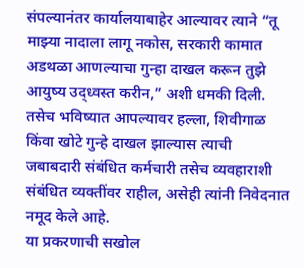संपल्यानंतर कार्यालयाबाहेर आल्यावर त्याने “तू माझ्या नादाला लागू नकोस, सरकारी कामात अडथळा आणल्याचा गुन्हा दाखल करून तुझे आयुष्य उद्ध्वस्त करीन,” अशी धमकी दिली. तसेच भविष्यात आपल्यावर हल्ला, शिवीगाळ किंवा खोटे गुन्हे दाखल झाल्यास त्याची जबाबदारी संबंधित कर्मचारी तसेच व्यवहाराशी संबंधित व्यक्तींवर राहील, असेही त्यांनी निवेदनात नमूद केले आहे.
या प्रकरणाची सखोल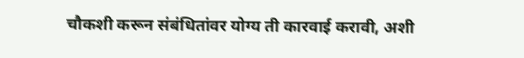चौकशी करून संबंधितांवर योग्य ती कारवाई करावी, अशी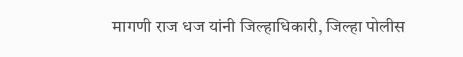मागणी राज धज यांनी जिल्हाधिकारी, जिल्हा पोलीस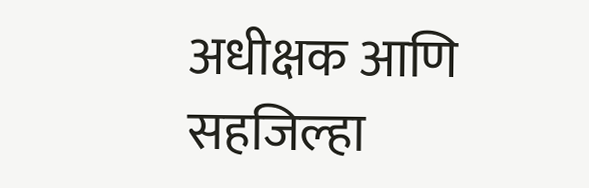अधीक्षक आणि सहजिल्हा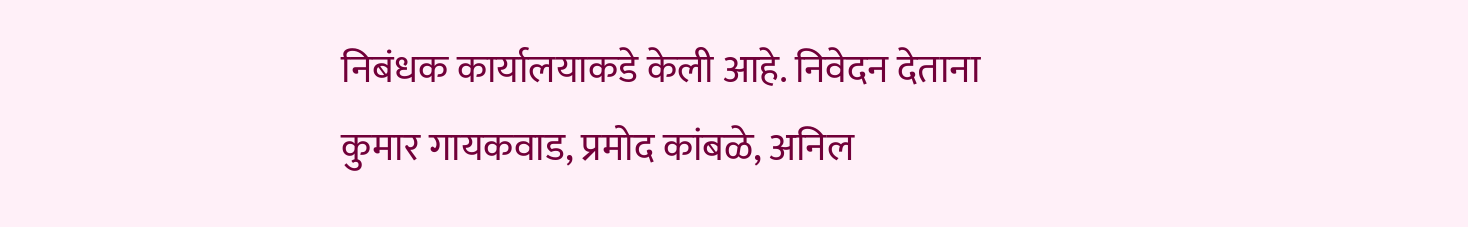निबंधक कार्यालयाकडे केली आहे. निवेदन देताना कुमार गायकवाड, प्रमोद कांबळे, अनिल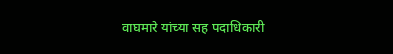वाघमारे यांच्या सह पदाधिकारी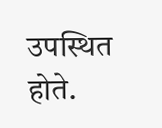उपस्थित होते.